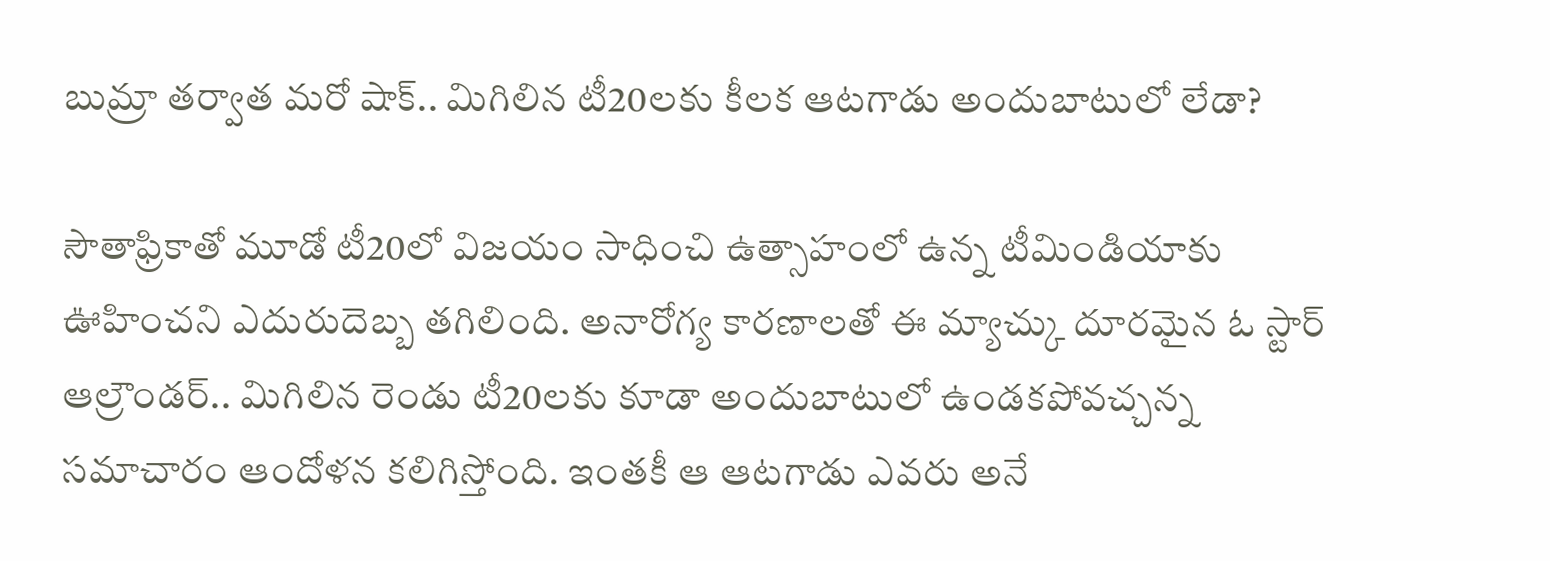బుమ్రా తర్వాత మరో షాక్.. మిగిలిన టీ20లకు కీలక ఆటగాడు అందుబాటులో లేడా?

సౌతాఫ్రికాతో మూడో టీ20లో విజయం సాధించి ఉత్సాహంలో ఉన్న టీమిండియాకు ఊహించని ఎదురుదెబ్బ తగిలింది. అనారోగ్య కారణాలతో ఈ మ్యాచ్కు దూరమైన ఓ స్టార్ ఆల్రౌండర్.. మిగిలిన రెండు టీ20లకు కూడా అందుబాటులో ఉండకపోవచ్చన్న సమాచారం ఆందోళన కలిగిస్తోంది. ఇంతకీ ఆ ఆటగాడు ఎవరు అనే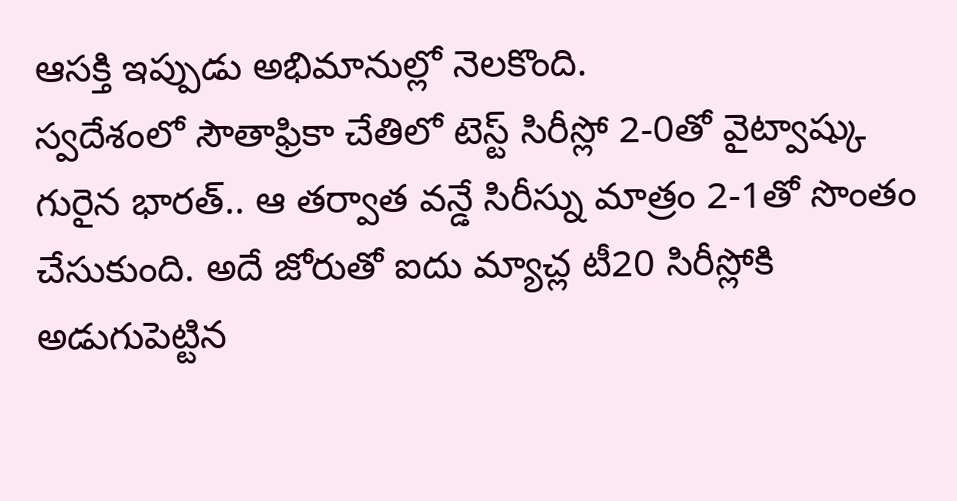ఆసక్తి ఇప్పుడు అభిమానుల్లో నెలకొంది.
స్వదేశంలో సౌతాఫ్రికా చేతిలో టెస్ట్ సిరీస్లో 2-0తో వైట్వాష్కు గురైన భారత్.. ఆ తర్వాత వన్డే సిరీస్ను మాత్రం 2-1తో సొంతం చేసుకుంది. అదే జోరుతో ఐదు మ్యాచ్ల టీ20 సిరీస్లోకి అడుగుపెట్టిన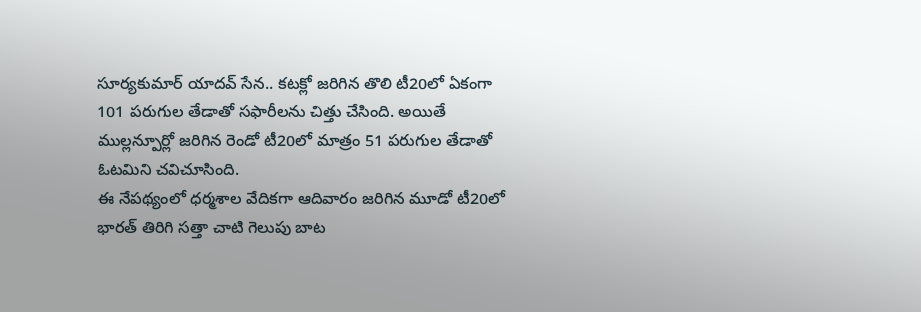సూర్యకుమార్ యాదవ్ సేన.. కటక్లో జరిగిన తొలి టీ20లో ఏకంగా 101 పరుగుల తేడాతో సఫారీలను చిత్తు చేసింది. అయితే ముల్లన్పూర్లో జరిగిన రెండో టీ20లో మాత్రం 51 పరుగుల తేడాతో ఓటమిని చవిచూసింది.
ఈ నేపథ్యంలో ధర్మశాల వేదికగా ఆదివారం జరిగిన మూడో టీ20లో భారత్ తిరిగి సత్తా చాటి గెలుపు బాట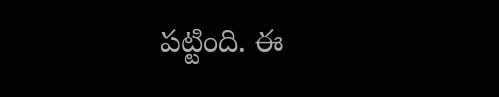పట్టింది. ఈ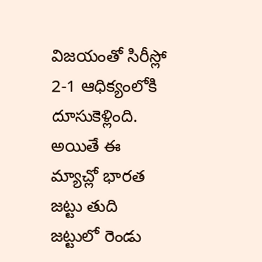విజయంతో సిరీస్లో 2-1 ఆధిక్యంలోకి దూసుకెళ్లింది. అయితే ఈ మ్యాచ్లో భారత జట్టు తుది జట్టులో రెండు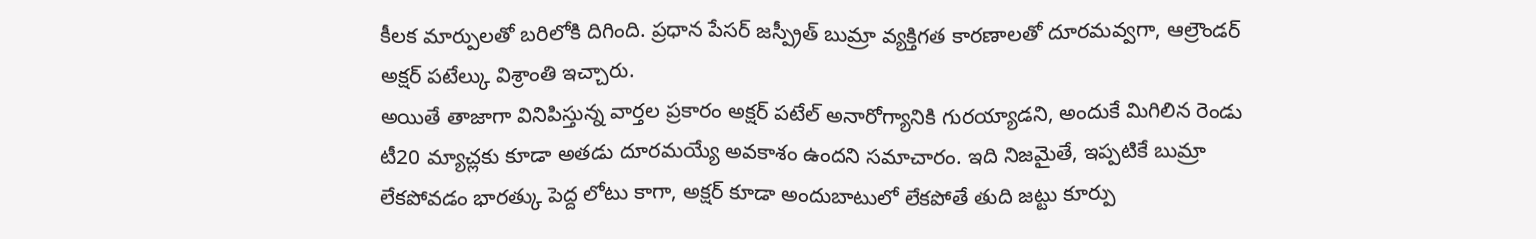కీలక మార్పులతో బరిలోకి దిగింది. ప్రధాన పేసర్ జస్ప్రీత్ బుమ్రా వ్యక్తిగత కారణాలతో దూరమవ్వగా, ఆల్రౌండర్ అక్షర్ పటేల్కు విశ్రాంతి ఇచ్చారు.
అయితే తాజాగా వినిపిస్తున్న వార్తల ప్రకారం అక్షర్ పటేల్ అనారోగ్యానికి గురయ్యాడని, అందుకే మిగిలిన రెండు టీ20 మ్యాచ్లకు కూడా అతడు దూరమయ్యే అవకాశం ఉందని సమాచారం. ఇది నిజమైతే, ఇప్పటికే బుమ్రా లేకపోవడం భారత్కు పెద్ద లోటు కాగా, అక్షర్ కూడా అందుబాటులో లేకపోతే తుది జట్టు కూర్పు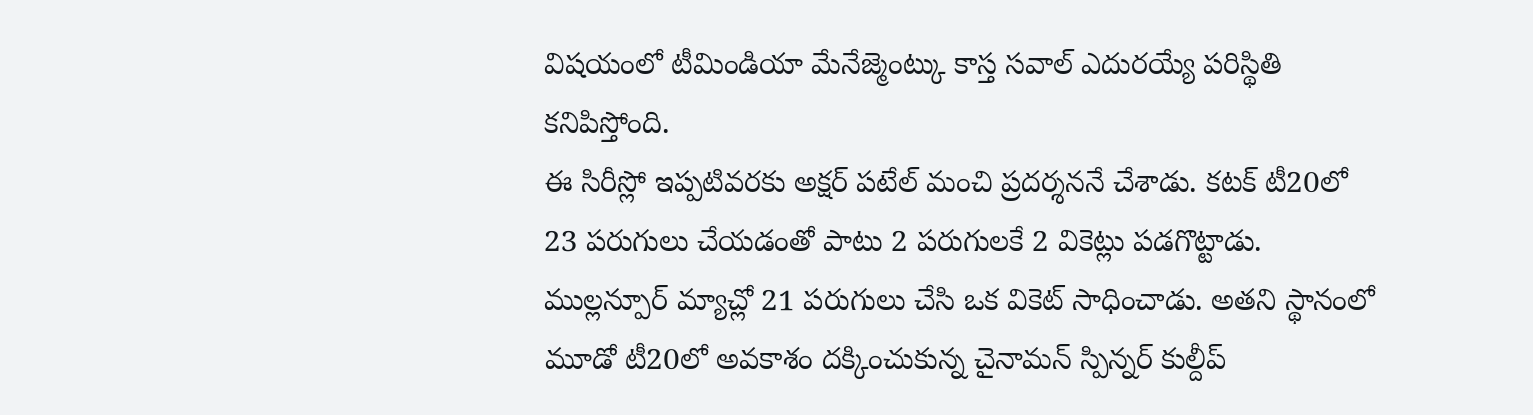విషయంలో టీమిండియా మేనేజ్మెంట్కు కాస్త సవాల్ ఎదురయ్యే పరిస్థితి కనిపిస్తోంది.
ఈ సిరీస్లో ఇప్పటివరకు అక్షర్ పటేల్ మంచి ప్రదర్శననే చేశాడు. కటక్ టీ20లో 23 పరుగులు చేయడంతో పాటు 2 పరుగులకే 2 వికెట్లు పడగొట్టాడు. ముల్లన్పూర్ మ్యాచ్లో 21 పరుగులు చేసి ఒక వికెట్ సాధించాడు. అతని స్థానంలో మూడో టీ20లో అవకాశం దక్కించుకున్న చైనామన్ స్పిన్నర్ కుల్దీప్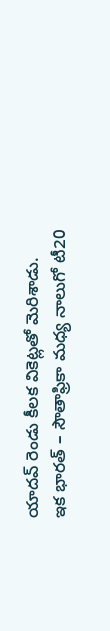యాదవ్ రెండు కీలక వికెట్లతో మెరిశాడు.
ఇక భారత్ – సౌతాఫ్రికా మధ్య నాలుగో టీ20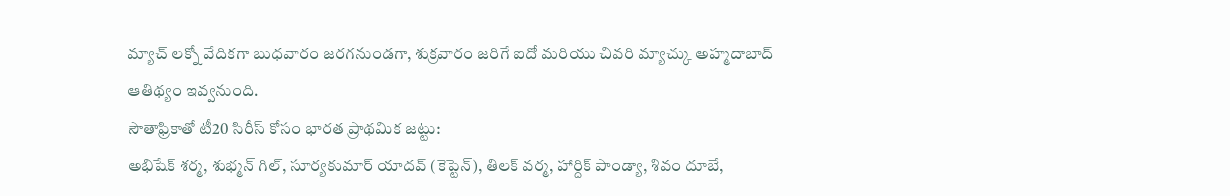మ్యాచ్ లక్నో వేదికగా బుధవారం జరగనుండగా, శుక్రవారం జరిగే ఐదో మరియు చివరి మ్యాచ్కు అహ్మదాబాద్ ఆతిథ్యం ఇవ్వనుంది.
సౌతాఫ్రికాతో టీ20 సిరీస్ కోసం భారత ప్రాథమిక జట్టు:
అభిషేక్ శర్మ, శుభ్మన్ గిల్, సూర్యకుమార్ యాదవ్ (కెప్టెన్), తిలక్ వర్మ, హార్దిక్ పాండ్యా, శివం దూబే,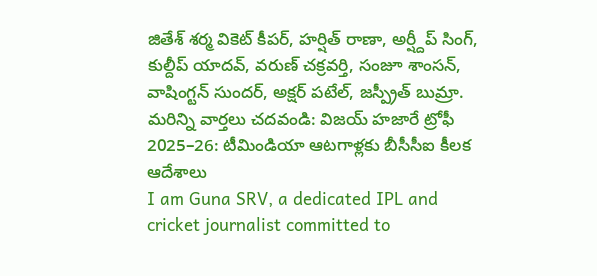జితేశ్ శర్మ వికెట్ కీపర్, హర్షిత్ రాణా, అర్ష్దీప్ సింగ్, కుల్దీప్ యాదవ్, వరుణ్ చక్రవర్తి, సంజూ శాంసన్, వాషింగ్టన్ సుందర్, అక్షర్ పటేల్, జస్ప్రీత్ బుమ్రా.
మరిన్ని వార్తలు చదవండి: విజయ్ హజారే ట్రోఫీ 2025–26: టీమిండియా ఆటగాళ్లకు బీసీసీఐ కీలక ఆదేశాలు
I am Guna SRV, a dedicated IPL and cricket journalist committed to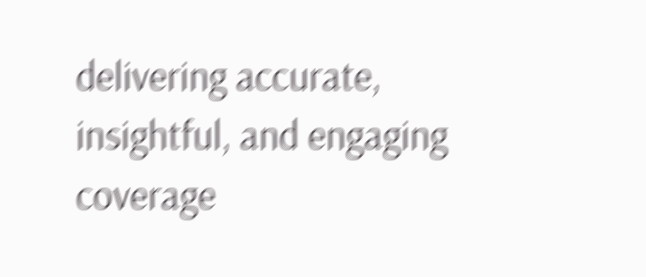delivering accurate, insightful, and engaging coverage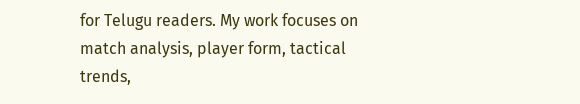for Telugu readers. My work focuses on match analysis, player form, tactical trends,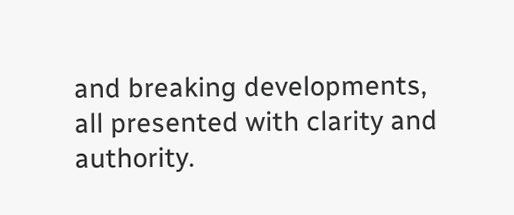and breaking developments, all presented with clarity and authority.